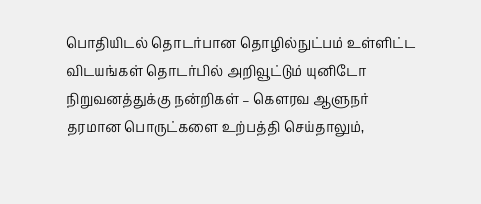பொதியிடல் தொடர்பான தொழில்நுட்பம் உள்ளிட்ட விடயங்கள் தொடர்பில் அறிவூட்டும் யுனிடோ நிறுவனத்துக்கு நன்றிகள் – கௌரவ ஆளுநர்
தரமான பொருட்களை உற்பத்தி செய்தாலும்,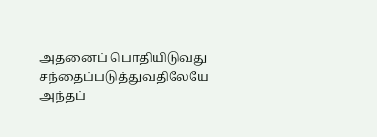அதனைப் பொதியிடுவது சந்தைப்படுத்துவதிலேயே அந்தப்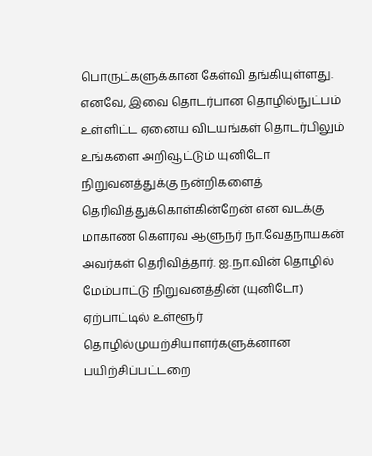பொருட்களுக்கான கேள்வி தங்கியுள்ளது. எனவே, இவை தொடர்பான தொழில்நுட்பம் உள்ளிட்ட ஏனைய விடயங்கள் தொடர்பிலும் உங்களை அறிவூட்டும் யுனிடோ நிறுவனத்துக்கு நன்றிகளைத் தெரிவித்துக்கொள்கின்றேன் என வடக்கு மாகாண கௌரவ ஆளுநர் நா.வேதநாயகன் அவர்கள் தெரிவித்தார். ஐ.நா.வின் தொழில் மேம்பாட்டு நிறுவனத்தின் (யுனிடோ) ஏற்பாட்டில் உள்ளூர் தொழில்முயற்சியாளர்களுக்னான பயிற்சிப்பட்டறை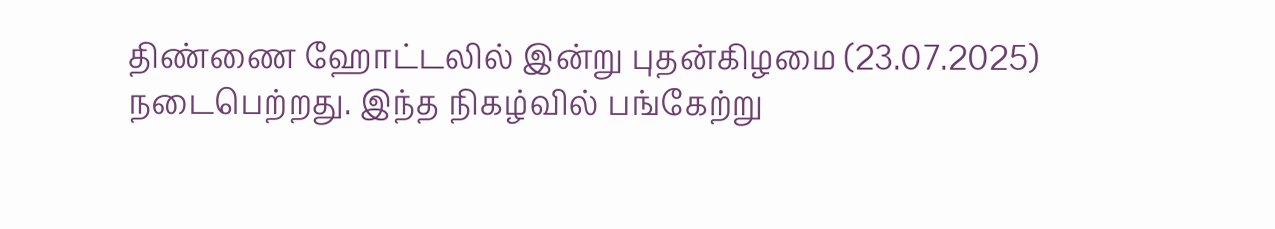திண்ணை ஹோட்டலில் இன்று புதன்கிழமை (23.07.2025) நடைபெற்றது. இந்த நிகழ்வில் பங்கேற்று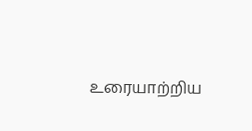உரையாற்றிய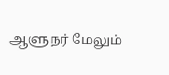ஆளுநர் மேலும்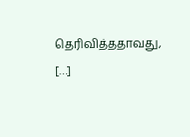தெரிவித்ததாவது, […]